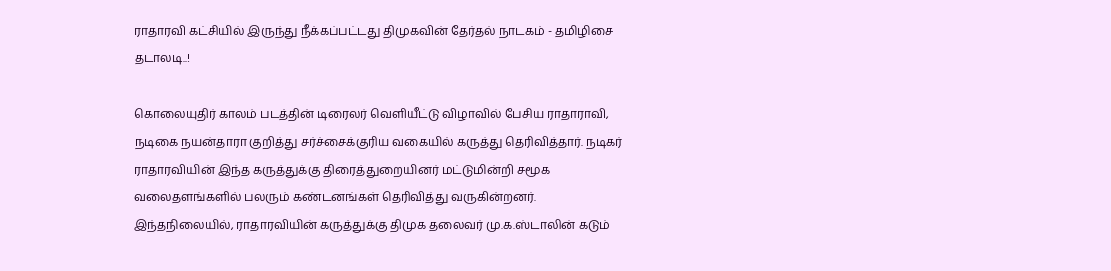ராதாரவி கட்சியில் இருந்து நீக்கப்பட்டது திமுகவின் தேர்தல் நாடகம் - தமிழிசை தடாலடி..!

கொலையுதிர் காலம் படத்தின் டிரைலர் வெளியீட்டு விழாவில் பேசிய ராதாராவி, நடிகை நயன்தாரா குறித்து சர்ச்சைக்குரிய வகையில் கருத்து தெரிவித்தார். நடிகர் ராதாரவியின் இந்த கருத்துக்கு திரைத்துறையினர் மட்டுமின்றி சமூக வலைதளங்களில் பலரும் கண்டனங்கள் தெரிவித்து வருகின்றனர்.
இந்தநிலையில், ராதாரவியின் கருத்துக்கு திமுக தலைவர் மு.க.ஸ்டாலின் கடும்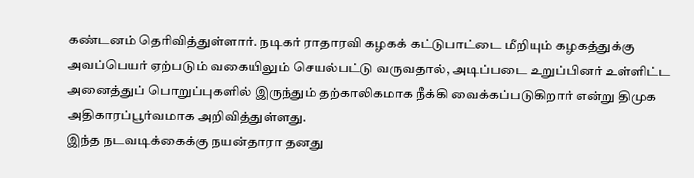கண்டனம் தெரிவித்துள்ளார். நடிகர் ராதாரவி கழகக் கட்டுபாட்டை மீறியும் கழகத்துக்கு அவப்பெயர் ஏற்படும் வகையிலும் செயல்பட்டு வருவதால், அடிப்படை உறுப்பினர் உள்ளிட்ட அனைத்துப் பொறுப்புகளில் இருந்தும் தற்காலிகமாக நீக்கி வைக்கப்படுகிறார் என்று திமுக அதிகாரப்பூர்வமாக அறிவித்துள்ளது.
இந்த நடவடிக்கைக்கு நயன்தாரா தனது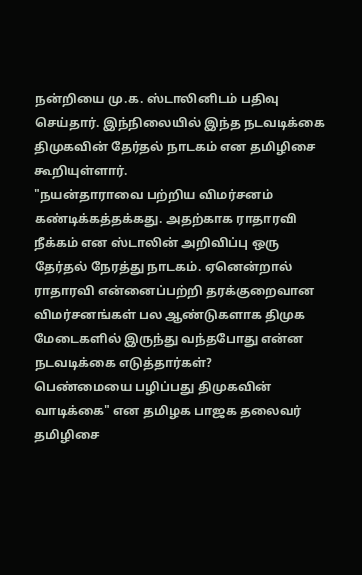நன்றியை மு.க. ஸ்டாலினிடம் பதிவு செய்தார். இந்நிலையில் இந்த நடவடிக்கை திமுகவின் தேர்தல் நாடகம் என தமிழிசை கூறியுள்ளார்.
"நயன்தாராவை பற்றிய விமர்சனம் கண்டிக்கத்தக்கது. அதற்காக ராதாரவி நீக்கம் என ஸ்டாலின் அறிவிப்பு ஒரு தேர்தல் நேரத்து நாடகம். ஏனென்றால் ராதாரவி என்னைப்பற்றி தரக்குறைவான விமர்சனங்கள் பல ஆண்டுகளாக திமுக மேடைகளில் இருந்து வந்தபோது என்ன நடவடிக்கை எடுத்தார்கள்?
பெண்மையை பழிப்பது திமுகவின் வாடிக்கை" என தமிழக பாஜக தலைவர் தமிழிசை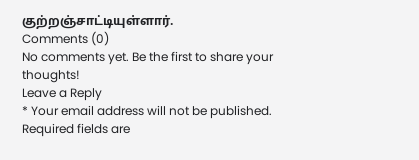குற்றஞ்சாட்டியுள்ளார்.
Comments (0)
No comments yet. Be the first to share your thoughts!
Leave a Reply
* Your email address will not be published. Required fields are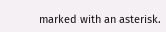marked with an asterisk.